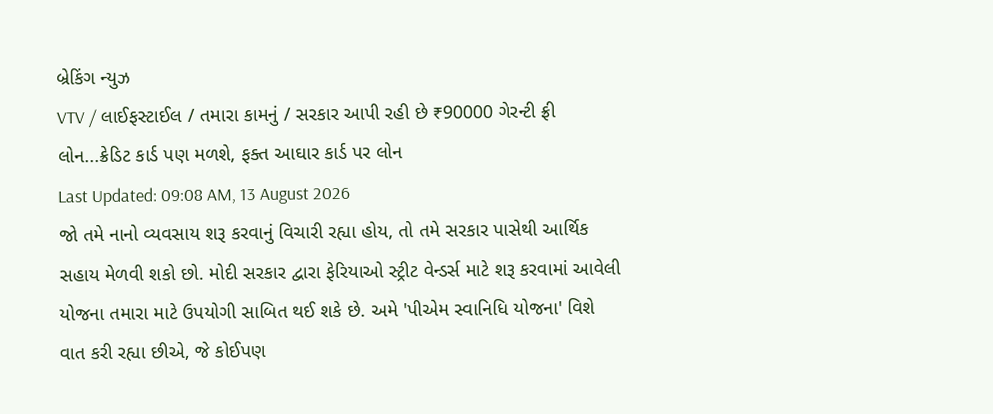બ્રેકિંગ ન્યુઝ
VTV / લાઈફસ્ટાઈલ / તમારા કામનું / સરકાર આપી રહી છે ₹90000 ગેરન્ટી ફ્રી લોન...ક્રેડિટ કાર્ડ પણ મળશે, ફક્ત આઘાર કાર્ડ પર લોન
Last Updated: 09:08 AM, 13 August 2026
જો તમે નાનો વ્યવસાય શરૂ કરવાનું વિચારી રહ્યા હોય, તો તમે સરકાર પાસેથી આર્થિક સહાય મેળવી શકો છો. મોદી સરકાર દ્વારા ફેરિયાઓ સ્ટ્રીટ વેન્ડર્સ માટે શરૂ કરવામાં આવેલી યોજના તમારા માટે ઉપયોગી સાબિત થઈ શકે છે. અમે 'પીએમ સ્વાનિધિ યોજના' વિશે વાત કરી રહ્યા છીએ, જે કોઈપણ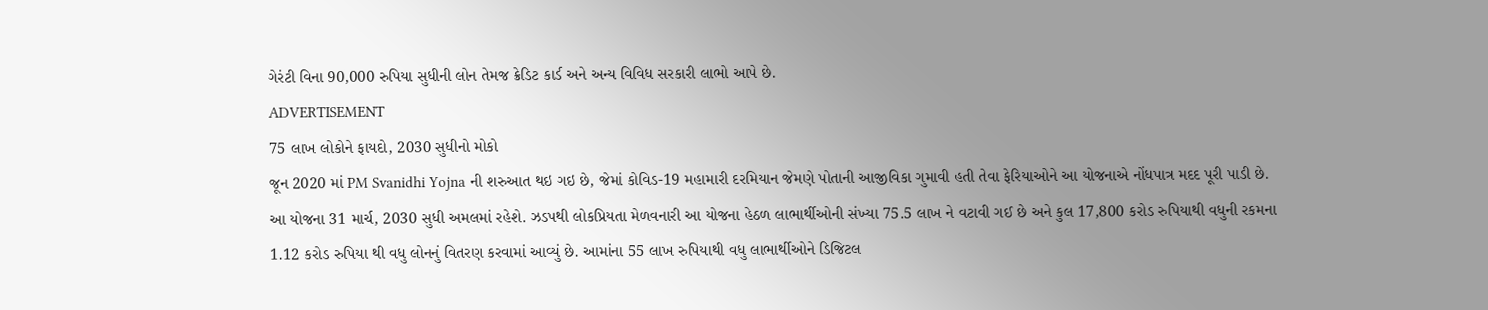ગેરંટી વિના 90,000 રુપિયા સુધીની લોન તેમજ ક્રેડિટ કાર્ડ અને અન્ય વિવિધ સરકારી લાભો આપે છે.
ADVERTISEMENT
75 લાખ લોકોને ફાયદો, 2030 સુધીનો મોકો
જૂન 2020 માં PM Svanidhi Yojna ની શરુઆત થઇ ગઇ છે, જેમાં કોવિડ-19 મહામારી દરમિયાન જેમણે પોતાની આજીવિકા ગુમાવી હતી તેવા ફેરિયાઓને આ યોજનાએ નોંધપાત્ર મદદ પૂરી પાડી છે. આ યોજના 31 માર્ચ, 2030 સુધી અમલમાં રહેશે. ઝડપથી લોકપ્રિયતા મેળવનારી આ યોજના હેઠળ લાભાર્થીઓની સંખ્યા 75.5 લાખ ને વટાવી ગઈ છે અને કુલ 17,800 કરોડ રુપિયાથી વધુની રકમના 1.12 કરોડ રુપિયા થી વધુ લોનનું વિતરણ કરવામાં આવ્યું છે. આમાંના 55 લાખ રુપિયાથી વધુ લાભાર્થીઓને ડિજિટલ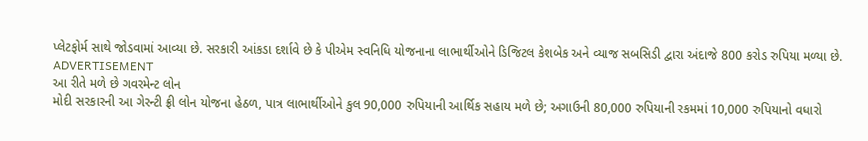પ્લેટફોર્મ સાથે જોડવામાં આવ્યા છે. સરકારી આંકડા દર્શાવે છે કે પીએમ સ્વનિધિ યોજનાના લાભાર્થીઓને ડિજિટલ કેશબેક અને વ્યાજ સબસિડી દ્વારા અંદાજે 800 કરોડ રુપિયા મળ્યા છે.
ADVERTISEMENT
આ રીતે મળે છે ગવરમેન્ટ લોન
મોદી સરકારની આ ગેરન્ટી ફ્રી લોન યોજના હેઠળ, પાત્ર લાભાર્થીઓને કુલ 90,000 રુપિયાની આર્થિક સહાય મળે છે; અગાઉની 80,000 રુપિયાની રકમમાં 10,000 રુપિયાનો વધારો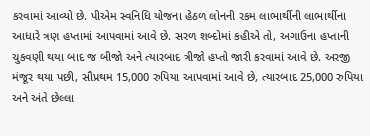કરવામાં આવ્યો છે. પીએમ સ્વનિધિ યોજના હેઠળ લોનની રકમ લાભાર્થીની લાભાર્થીના આધારે ત્રણ હપ્તામાં આપવામાં આવે છે. સરળ શબ્દોમાં કહીએ તો, અગાઉના હપ્તાની ચુકવણી થયા બાદ જ બીજો અને ત્યારબાદ ત્રીજો હપ્તો જારી કરવામાં આવે છે. અરજી મંજૂર થયા પછી, સૌપ્રથમ 15,000 રુપિયા આપવામાં આવે છે, ત્યારબાદ 25,000 રુપિયા અને અંતે છેલ્લા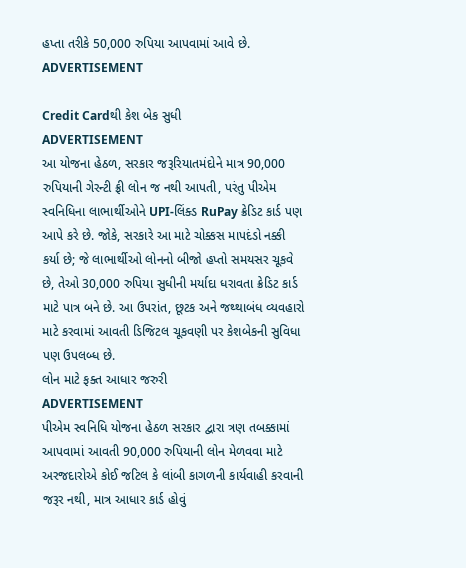હપ્તા તરીકે 50,000 રુપિયા આપવામાં આવે છે.
ADVERTISEMENT

Credit Cardથી કેશ બેક સુધી
ADVERTISEMENT
આ યોજના હેઠળ, સરકાર જરૂરિયાતમંદોને માત્ર 90,000 રુપિયાની ગેરન્ટી ફ્રી લોન જ નથી આપતી, પરંતુ પીએમ સ્વનિધિના લાભાર્થીઓને UPI-લિંક્ડ RuPay ક્રેડિટ કાર્ડ પણ આપે કરે છે. જોકે, સરકારે આ માટે ચોક્કસ માપદંડો નક્કી કર્યા છે; જે લાભાર્થીઓ લોનનો બીજો હપ્તો સમયસર ચૂકવે છે, તેઓ 30,000 રુપિયા સુધીની મર્યાદા ધરાવતા ક્રેડિટ કાર્ડ માટે પાત્ર બને છે. આ ઉપરાંત, છૂટક અને જથ્થાબંધ વ્યવહારો માટે કરવામાં આવતી ડિજિટલ ચૂકવણી પર કેશબેકની સુવિધા પણ ઉપલબ્ધ છે.
લોન માટે ફક્ત આધાર જરુરી
ADVERTISEMENT
પીએમ સ્વનિધિ યોજના હેઠળ સરકાર દ્વારા ત્રણ તબક્કામાં આપવામાં આવતી 90,000 રુપિયાની લોન મેળવવા માટે અરજદારોએ કોઈ જટિલ કે લાંબી કાગળની કાર્યવાહી કરવાની જરૂર નથી, માત્ર આધાર કાર્ડ હોવું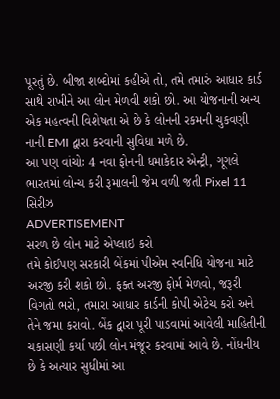પૂરતું છે. બીજા શબ્દોમાં કહીએ તો, તમે તમારું આધાર કાર્ડ સાથે રાખીને આ લોન મેળવી શકો છો. આ યોજનાની અન્ય એક મહત્વની વિશેષતા એ છે કે લોનની રકમની ચુકવણી નાની EMI દ્વારા કરવાની સુવિધા મળે છે.
આ પણ વાંચોઃ 4 નવા ફોનની ધમાકેદાર એન્ટ્રી, ગૂગલે ભારતમાં લોન્ચ કરી રૂમાલની જેમ વળી જતી Pixel 11 સિરીઝ
ADVERTISEMENT
સરળ છે લોન માટે એપ્લાઇ કરો
તમે કોઈપણ સરકારી બેંકમાં પીએમ સ્વનિધિ યોજના માટે અરજી કરી શકો છો. ફક્ત અરજી ફોર્મ મેળવો, જરૂરી વિગતો ભરો, તમારા આધાર કાર્ડની કોપી એટેચ કરો અને તેને જમા કરાવો. બેંક દ્વારા પૂરી પાડવામાં આવેલી માહિતીની ચકાસણી કર્યા પછી લોન મંજૂર કરવામાં આવે છે. નોંધનીય છે કે અત્યાર સુધીમાં આ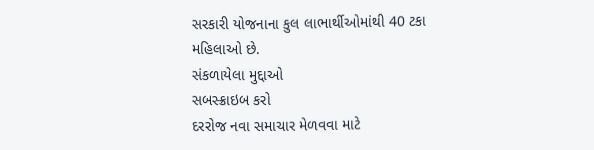સરકારી યોજનાના કુલ લાભાર્થીઓમાંથી 40 ટકા મહિલાઓ છે.
સંકળાયેલા મુદ્દાઓ
સબસ્ક્રાઇબ કરો
દરરોજ નવા સમાચાર મેળવવા માટે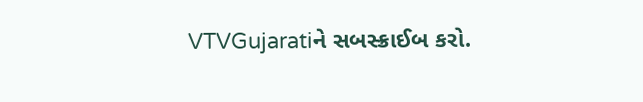VTVGujaratiને સબસ્ક્રાઈબ કરો.